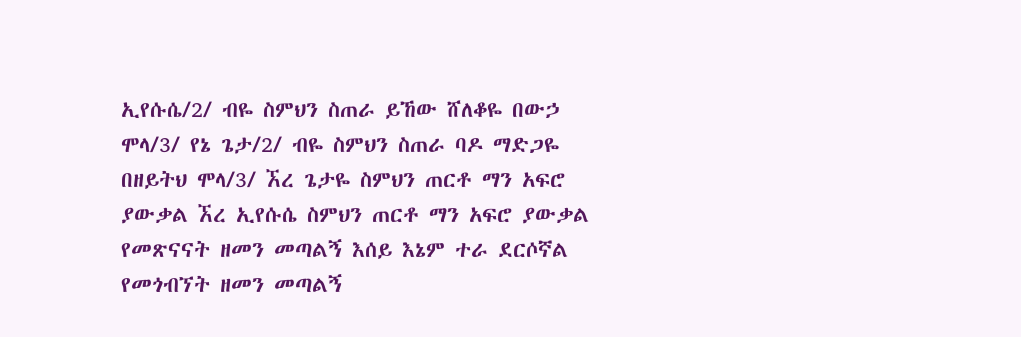ኢየሱሴ/2/ ብዬ ስምህን ስጠራ ይኸው ሸለቆዬ በውኃ ሞላ/3/ የኔ ጌታ/2/ ብዬ ስምህን ስጠራ ባዶ ማድጋዬ በዘይትህ ሞላ/3/ ኧረ ጌታዬ ስምህን ጠርቶ ማን አፍሮ ያውቃል ኧረ ኢየሱሴ ስምህን ጠርቶ ማን አፍሮ ያውቃል የመጽናናት ዘመን መጣልኝ እሰይ እኔም ተራ ደርሶኛል የመጎብኘት ዘመን መጣልኝ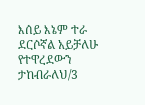እሰይ እኔም ተራ ደርሶኛል አይቻለሁ የተዋረደውን ታከብራለህ/3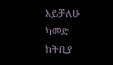አይቻለሁ ካመድ ከትቢያ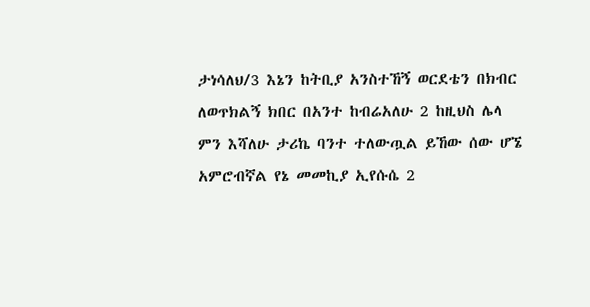ታነሳለህ/3 እኔን ከትቢያ አንስተኸኝ ወርደቴን በክብር ለወጥክልኝ ክበር በአንተ ከብሬአለሁ 2 ከዚህስ ሌላ ምን እሻለሁ ታሪኬ ባንተ ተለውጧል ይኸው ሰው ሆኜ አምሮብኛል የኔ መመኪያ ኢየሱሴ 2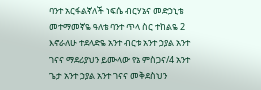ባንተ አርፋልኛለች ነፍሴ ብርሃኔና መድኃኒቴ መተማመኛዬ ዓለቴ ባንተ ጥላ ስር ተከልዬ 2 እኖራለሁ ተደላድዬ አንተ ብርቱ አንተ ኃያል አንተ ገናና ማደሪያህን ይሙላው የኔ ምስጋና/4 አንተ ጌታ አንተ ኃያል አንተ ገናና መቅደስህን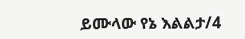ይሙላው የኔ እልልታ/4